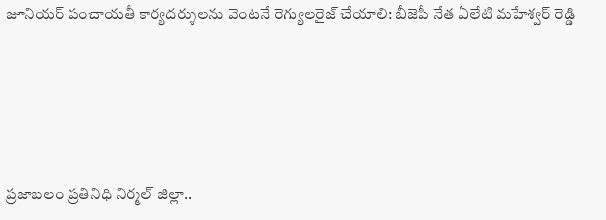జూనియర్ పంచాయతీ కార్యదర్శులను వెంటనే రెగ్యులరైజ్ చేయాలి: బీజెపీ నేత ఏలేటి మహేశ్వర్ రెడ్డి





ప్రజాబలం ప్రతినిధి నిర్మల్ జిల్లా..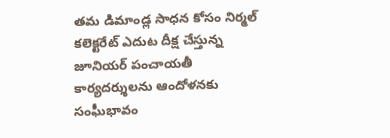తమ డిమాండ్ల సాధన కోసం నిర్మల్ కలెక్టరేట్ ఎదుట దీక్ష చేస్తున్న జూనియర్ పంచాయతీ కార్యదర్శులను ఆందోళనకు సంఘీభావం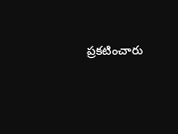ప్రకటించారు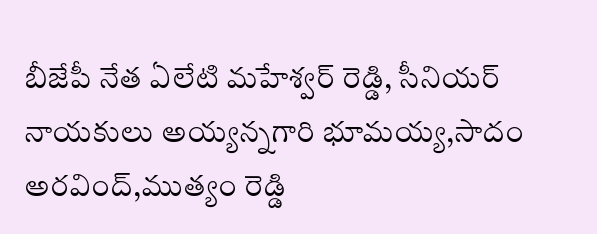బీజేపీ నేత ఏలేటి మహేశ్వర్ రెడ్డి, సీనియర్ నాయకులు అయ్యన్నగారి భూమయ్య,సాదం అరవింద్,ముత్యం రెడ్డి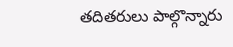తదితరులు పాల్గొన్నారు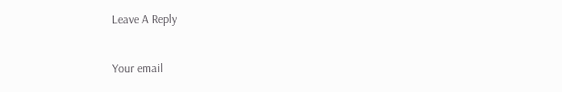Leave A Reply

Your email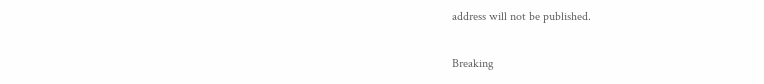address will not be published.

Breaking